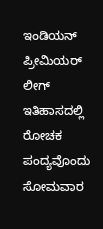ಇಂಡಿಯನ್ ಪ್ರೀಮಿಯರ್ ಲೀಗ್ ಇತಿಹಾಸದಲ್ಲಿ ರೋಚಕ ಪಂದ್ಯವೊಂದು ಸೋಮವಾರ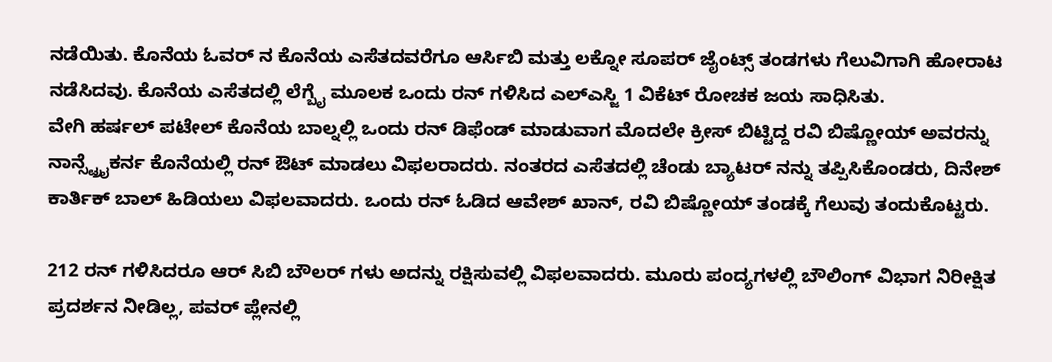ನಡೆಯಿತು. ಕೊನೆಯ ಓವರ್ ನ ಕೊನೆಯ ಎಸೆತದವರೆಗೂ ಆರ್ಸಿಬಿ ಮತ್ತು ಲಕ್ನೋ ಸೂಪರ್ ಜೈಂಟ್ಸ್ ತಂಡಗಳು ಗೆಲುವಿಗಾಗಿ ಹೋರಾಟ ನಡೆಸಿದವು. ಕೊನೆಯ ಎಸೆತದಲ್ಲಿ ಲೆಗ್ಬೈ ಮೂಲಕ ಒಂದು ರನ್ ಗಳಿಸಿದ ಎಲ್ಎಸ್ಜಿ 1 ವಿಕೆಟ್ ರೋಚಕ ಜಯ ಸಾಧಿಸಿತು.
ವೇಗಿ ಹರ್ಷಲ್ ಪಟೇಲ್ ಕೊನೆಯ ಬಾಲ್ನಲ್ಲಿ ಒಂದು ರನ್ ಡಿಫೆಂಡ್ ಮಾಡುವಾಗ ಮೊದಲೇ ಕ್ರೀಸ್ ಬಿಟ್ಟಿದ್ದ ರವಿ ಬಿಷ್ಣೋಯ್ ಅವರನ್ನು ನಾನ್ಸ್ಟ್ರೈಕರ್ನ ಕೊನೆಯಲ್ಲಿ ರನ್ ಔಟ್ ಮಾಡಲು ವಿಫಲರಾದರು. ನಂತರದ ಎಸೆತದಲ್ಲಿ ಚೆಂಡು ಬ್ಯಾಟರ್ ನನ್ನು ತಪ್ಪಿಸಿಕೊಂಡರು, ದಿನೇಶ್ ಕಾರ್ತಿಕ್ ಬಾಲ್ ಹಿಡಿಯಲು ವಿಫಲವಾದರು. ಒಂದು ರನ್ ಓಡಿದ ಆವೇಶ್ ಖಾನ್, ರವಿ ಬಿಷ್ಣೋಯ್ ತಂಡಕ್ಕೆ ಗೆಲುವು ತಂದುಕೊಟ್ಟರು.

212 ರನ್ ಗಳಿಸಿದರೂ ಆರ್ ಸಿಬಿ ಬೌಲರ್ ಗಳು ಅದನ್ನು ರಕ್ಷಿಸುವಲ್ಲಿ ವಿಫಲವಾದರು. ಮೂರು ಪಂದ್ಯಗಳಲ್ಲಿ ಬೌಲಿಂಗ್ ವಿಭಾಗ ನಿರೀಕ್ಷಿತ ಪ್ರದರ್ಶನ ನೀಡಿಲ್ಲ, ಪವರ್ ಪ್ಲೇನಲ್ಲಿ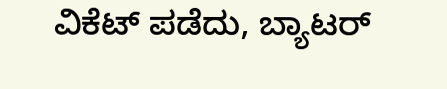ವಿಕೆಟ್ ಪಡೆದು, ಬ್ಯಾಟರ್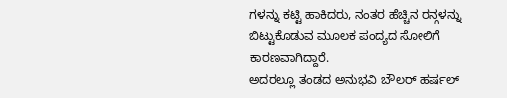ಗಳನ್ನು ಕಟ್ಟಿ ಹಾಕಿದರು, ನಂತರ ಹೆಚ್ಚಿನ ರನ್ಗಳನ್ನು ಬಿಟ್ಟುಕೊಡುವ ಮೂಲಕ ಪಂದ್ಯದ ಸೋಲಿಗೆ ಕಾರಣವಾಗಿದ್ದಾರೆ.
ಅದರಲ್ಲೂ ತಂಡದ ಅನುಭವಿ ಬೌಲರ್ ಹರ್ಷಲ್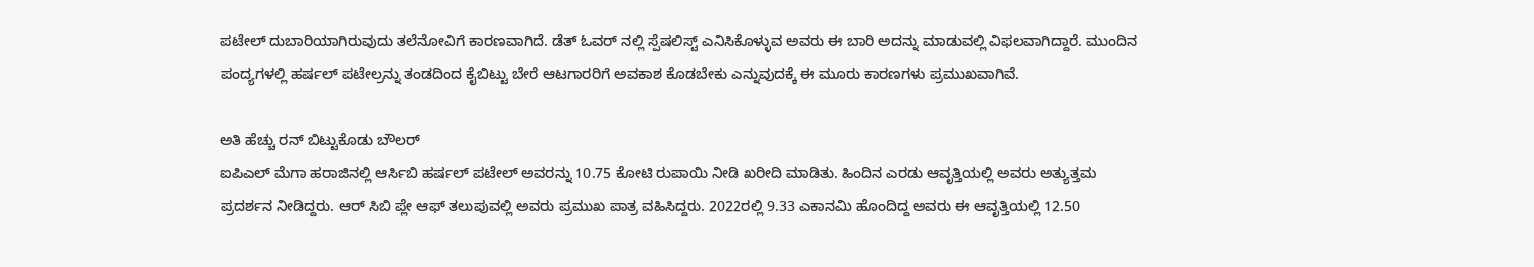ಪಟೇಲ್ ದುಬಾರಿಯಾಗಿರುವುದು ತಲೆನೋವಿಗೆ ಕಾರಣವಾಗಿದೆ. ಡೆತ್ ಓವರ್ ನಲ್ಲಿ ಸ್ಪೆಷಲಿಸ್ಟ್ ಎನಿಸಿಕೊಳ್ಳುವ ಅವರು ಈ ಬಾರಿ ಅದನ್ನು ಮಾಡುವಲ್ಲಿ ವಿಫಲವಾಗಿದ್ದಾರೆ. ಮುಂದಿನ ಪಂದ್ಯಗಳಲ್ಲಿ ಹರ್ಷಲ್ ಪಟೇಲ್ರನ್ನು ತಂಡದಿಂದ ಕೈಬಿಟ್ಟು ಬೇರೆ ಆಟಗಾರರಿಗೆ ಅವಕಾಶ ಕೊಡಬೇಕು ಎನ್ನುವುದಕ್ಕೆ ಈ ಮೂರು ಕಾರಣಗಳು ಪ್ರಮುಖವಾಗಿವೆ.

ಅತಿ ಹೆಚ್ಚು ರನ್ ಬಿಟ್ಟುಕೊಡು ಬೌಲರ್
ಐಪಿಎಲ್ ಮೆಗಾ ಹರಾಜಿನಲ್ಲಿ ಆರ್ಸಿಬಿ ಹರ್ಷಲ್ ಪಟೇಲ್ ಅವರನ್ನು 10.75 ಕೋಟಿ ರುಪಾಯಿ ನೀಡಿ ಖರೀದಿ ಮಾಡಿತು. ಹಿಂದಿನ ಎರಡು ಆವೃತ್ತಿಯಲ್ಲಿ ಅವರು ಅತ್ಯುತ್ತಮ ಪ್ರದರ್ಶನ ನೀಡಿದ್ದರು. ಆರ್ ಸಿಬಿ ಪ್ಲೇ ಆಫ್ ತಲುಪುವಲ್ಲಿ ಅವರು ಪ್ರಮುಖ ಪಾತ್ರ ವಹಿಸಿದ್ದರು. 2022ರಲ್ಲಿ 9.33 ಎಕಾನಮಿ ಹೊಂದಿದ್ದ ಅವರು ಈ ಆವೃತ್ತಿಯಲ್ಲಿ 12.50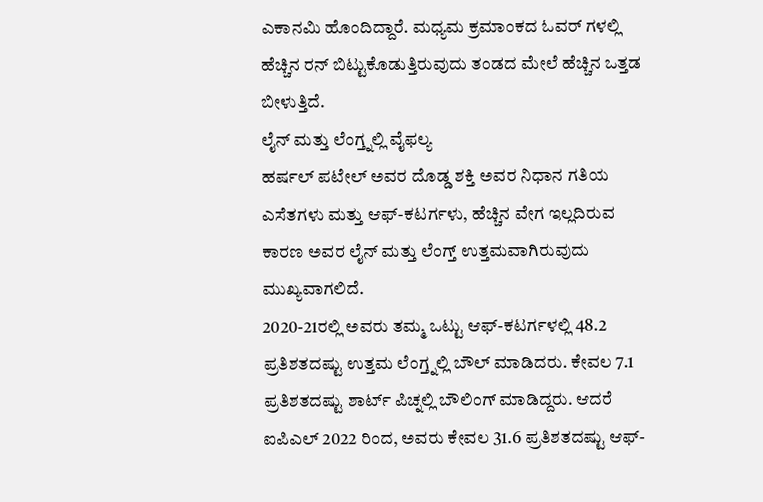ಎಕಾನಮಿ ಹೊಂದಿದ್ದಾರೆ. ಮಧ್ಯಮ ಕ್ರಮಾಂಕದ ಓವರ್ ಗಳಲ್ಲಿ ಹೆಚ್ಚಿನ ರನ್ ಬಿಟ್ಟುಕೊಡುತ್ತಿರುವುದು ತಂಡದ ಮೇಲೆ ಹೆಚ್ಚಿನ ಒತ್ತಡ ಬೀಳುತ್ತಿದೆ.
ಲೈನ್ ಮತ್ತು ಲೆಂಗ್ತ್ನಲ್ಲಿ ವೈಫಲ್ಯ
ಹರ್ಷಲ್ ಪಟೇಲ್ ಅವರ ದೊಡ್ಡ ಶಕ್ತಿ ಅವರ ನಿಧಾನ ಗತಿಯ ಎಸೆತಗಳು ಮತ್ತು ಆಫ್-ಕಟರ್ಗಳು, ಹೆಚ್ಚಿನ ವೇಗ ಇಲ್ಲದಿರುವ ಕಾರಣ ಅವರ ಲೈನ್ ಮತ್ತು ಲೆಂಗ್ತ್ ಉತ್ತಮವಾಗಿರುವುದು ಮುಖ್ಯವಾಗಲಿದೆ.
2020-21ರಲ್ಲಿ ಅವರು ತಮ್ಮ ಒಟ್ಟು ಆಫ್-ಕಟರ್ಗಳಲ್ಲಿ 48.2 ಪ್ರತಿಶತದಷ್ಟು ಉತ್ತಮ ಲೆಂಗ್ತ್ನಲ್ಲಿ ಬೌಲ್ ಮಾಡಿದರು. ಕೇವಲ 7.1 ಪ್ರತಿಶತದಷ್ಟು ಶಾರ್ಟ್ ಪಿಚ್ನಲ್ಲಿ ಬೌಲಿಂಗ್ ಮಾಡಿದ್ದರು. ಆದರೆ ಐಪಿಎಲ್ 2022 ರಿಂದ, ಅವರು ಕೇವಲ 31.6 ಪ್ರತಿಶತದಷ್ಟು ಆಫ್-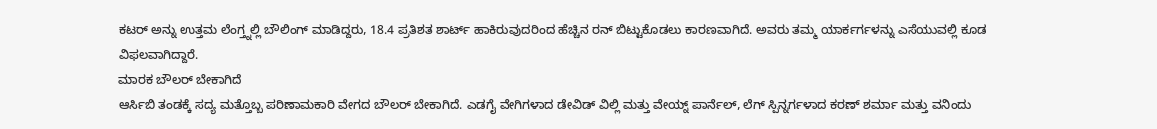ಕಟರ್ ಅನ್ನು ಉತ್ತಮ ಲೆಂಗ್ತ್ನಲ್ಲಿ ಬೌಲಿಂಗ್ ಮಾಡಿದ್ದರು, 18.4 ಪ್ರತಿಶತ ಶಾರ್ಟ್ ಹಾಕಿರುವುದರಿಂದ ಹೆಚ್ಚಿನ ರನ್ ಬಿಟ್ಟುಕೊಡಲು ಕಾರಣವಾಗಿದೆ. ಅವರು ತಮ್ಮ ಯಾರ್ಕರ್ಗಳನ್ನು ಎಸೆಯುವಲ್ಲಿ ಕೂಡ ವಿಫಲವಾಗಿದ್ದಾರೆ.
ಮಾರಕ ಬೌಲರ್ ಬೇಕಾಗಿದೆ
ಆರ್ಸಿಬಿ ತಂಡಕ್ಕೆ ಸದ್ಯ ಮತ್ತೊಬ್ಬ ಪರಿಣಾಮಕಾರಿ ವೇಗದ ಬೌಲರ್ ಬೇಕಾಗಿದೆ. ಎಡಗೈ ವೇಗಿಗಳಾದ ಡೇವಿಡ್ ವಿಲ್ಲಿ ಮತ್ತು ವೇಯ್ನ್ ಪಾರ್ನೆಲ್, ಲೆಗ್ ಸ್ಪಿನ್ನರ್ಗಳಾದ ಕರಣ್ ಶರ್ಮಾ ಮತ್ತು ವನಿಂದು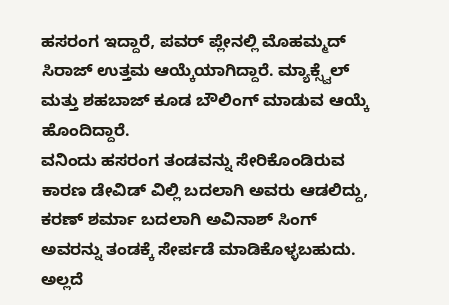ಹಸರಂಗ ಇದ್ದಾರೆ, ಪವರ್ ಪ್ಲೇನಲ್ಲಿ ಮೊಹಮ್ಮದ್ ಸಿರಾಜ್ ಉತ್ತಮ ಆಯ್ಕೆಯಾಗಿದ್ದಾರೆ. ಮ್ಯಾಕ್ಸ್ವೆಲ್ ಮತ್ತು ಶಹಬಾಜ್ ಕೂಡ ಬೌಲಿಂಗ್ ಮಾಡುವ ಆಯ್ಕೆ ಹೊಂದಿದ್ದಾರೆ.
ವನಿಂದು ಹಸರಂಗ ತಂಡವನ್ನು ಸೇರಿಕೊಂಡಿರುವ ಕಾರಣ ಡೇವಿಡ್ ವಿಲ್ಲಿ ಬದಲಾಗಿ ಅವರು ಆಡಲಿದ್ದು, ಕರಣ್ ಶರ್ಮಾ ಬದಲಾಗಿ ಅವಿನಾಶ್ ಸಿಂಗ್ ಅವರನ್ನು ತಂಡಕ್ಕೆ ಸೇರ್ಪಡೆ ಮಾಡಿಕೊಳ್ಳಬಹುದು. ಅಲ್ಲದೆ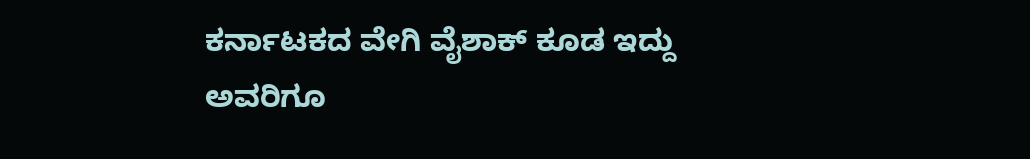ಕರ್ನಾಟಕದ ವೇಗಿ ವೈಶಾಕ್ ಕೂಡ ಇದ್ದು ಅವರಿಗೂ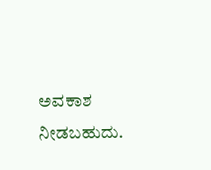ಅವಕಾಶ ನೀಡಬಹುದು.